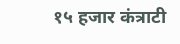१५ हजार कंत्राटी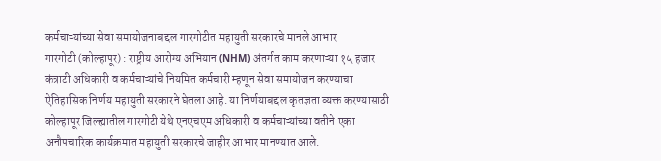कर्मचाऱ्यांच्या सेवा समायोजनाबद्दल गारगोटीत महायुती सरकारचे मानले आभार
गारगोटी (कोल्हापूर) : राष्ट्रीय आरोग्य अभियान (NHM) अंतर्गत काम करणाऱ्या १५ हजार कंत्राटी अधिकारी व कर्मचाऱ्यांचे नियमित कर्मचारी म्हणून सेवा समायोजन करण्याचा ऐतिहासिक निर्णय महायुती सरकारने घेतला आहे. या निर्णयाबद्दल कृतज्ञता व्यक्त करण्यासाठी कोल्हापूर जिल्ह्यातील गारगोटी येथे एनएचएम अधिकारी व कर्मचाऱ्यांच्या वतीने एका अनौपचारिक कार्यक्रमात महायुती सरकारचे जाहीर आभार मानण्यात आले.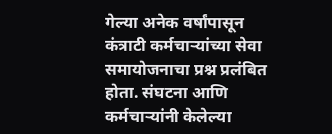गेल्या अनेक वर्षांपासून कंत्राटी कर्मचाऱ्यांच्या सेवा समायोजनाचा प्रश्न प्रलंबित होता. संघटना आणि कर्मचाऱ्यांनी केलेल्या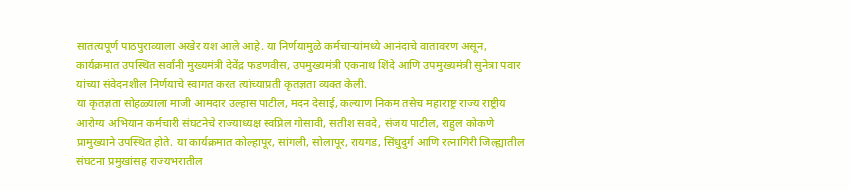सातत्यपूर्ण पाठपुराव्याला अखेर यश आले आहे. या निर्णयामुळे कर्मचाऱ्यांमध्ये आनंदाचे वातावरण असून, कार्यक्रमात उपस्थित सर्वांनी मुख्यमंत्री देवेंद्र फडणवीस, उपमुख्यमंत्री एकनाथ शिंदे आणि उपमुख्यमंत्री सुनेत्रा पवार यांच्या संवेदनशील निर्णयाचे स्वागत करत त्यांच्याप्रती कृतज्ञता व्यक्त केली.
या कृतज्ञता सोहळ्याला माजी आमदार उल्हास पाटील, मदन देसाई, कल्याण निकम तसेच महाराष्ट्र राज्य राष्ट्रीय आरोग्य अभियान कर्मचारी संघटनेचे राज्याध्यक्ष स्वप्निल गोसावी, सतीश सवदे, संजय पाटील, राहुल कोकणे प्रामुख्याने उपस्थित होते. या कार्यक्रमात कोल्हापूर, सांगली, सोलापूर, रायगड, सिंधुदुर्ग आणि रत्नागिरी जिल्ह्यातील संघटना प्रमुखांसह राज्यभरातील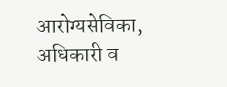आरोग्यसेविका, अधिकारी व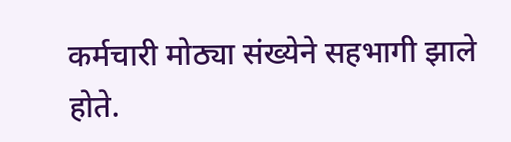कर्मचारी मोठ्या संख्येने सहभागी झाले होते.